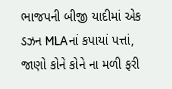ભાજપની બીજી યાદીમાં એક ડઝન MLAનાં કપાયાં પત્તાં, જાણો કોને કોને ના મળી ફરી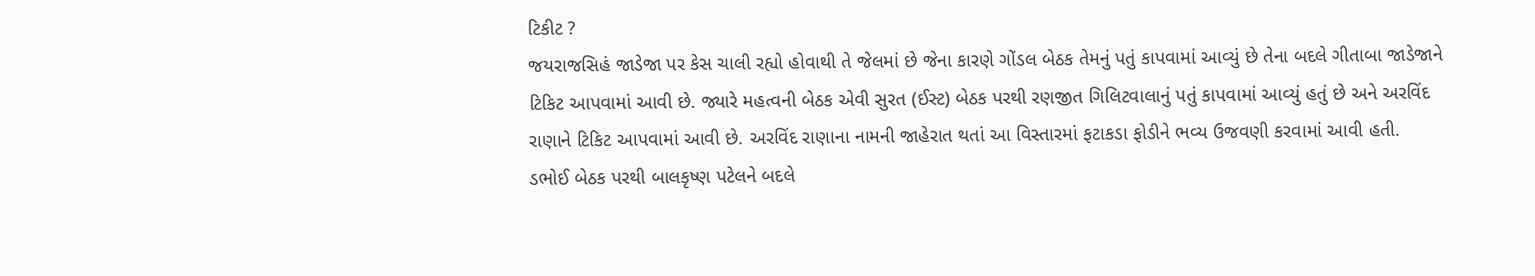ટિકીટ ?
જયરાજસિહં જાડેજા પર કેસ ચાલી રહ્યો હોવાથી તે જેલમાં છે જેના કારણે ગોંડલ બેઠક તેમનું પતું કાપવામાં આવ્યું છે તેના બદલે ગીતાબા જાડેજાને ટિકિટ આપવામાં આવી છે. જ્યારે મહત્વની બેઠક એવી સુરત (ઈસ્ટ) બેઠક પરથી રણજીત ગિલિટવાલાનું પતું કાપવામાં આવ્યું હતું છે અને અરવિંદ રાણાને ટિકિટ આપવામાં આવી છે. અરવિંદ રાણાના નામની જાહેરાત થતાં આ વિસ્તારમાં ફટાકડા ફોડીને ભવ્ય ઉજવણી કરવામાં આવી હતી.
ડભોઈ બેઠક પરથી બાલકૃષ્ણ પટેલને બદલે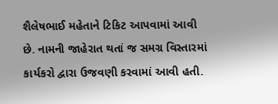શૈલેષભાઈ મહેતાને ટિકિટ આપવામાં આવી છે. નામની જાહેરાત થતાં જ સમગ્ર વિસ્તારમાં કાર્યકરો દ્વારા ઉજવણી કરવામાં આવી હતી.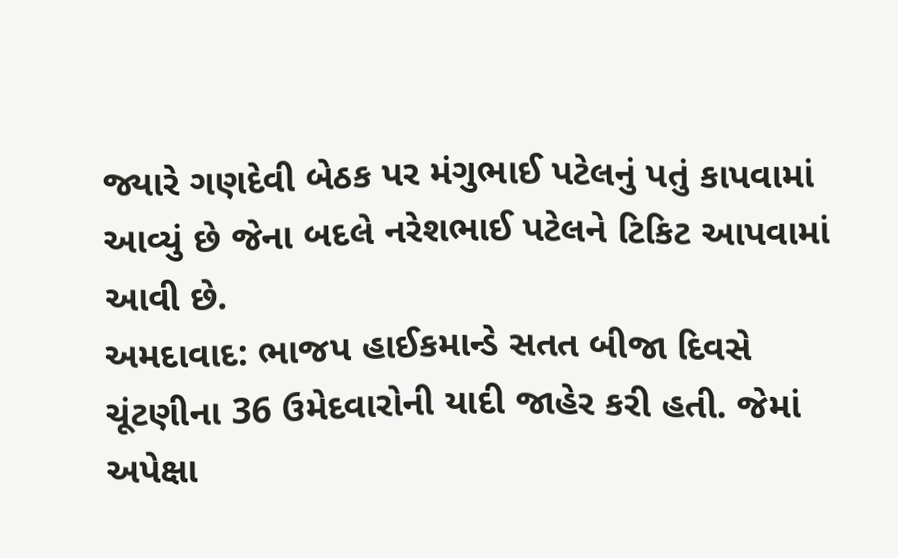જ્યારે ગણદેવી બેઠક પર મંગુભાઈ પટેલનું પતું કાપવામાં આવ્યું છે જેના બદલે નરેશભાઈ પટેલને ટિકિટ આપવામાં આવી છે.
અમદાવાદ: ભાજપ હાઈકમાન્ડે સતત બીજા દિવસે ચૂંટણીના 36 ઉમેદવારોની યાદી જાહેર કરી હતી. જેમાં અપેક્ષા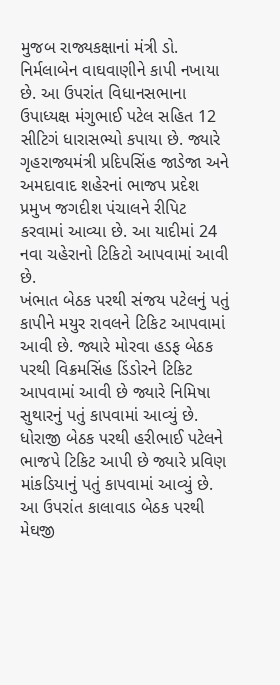મુજબ રાજ્યકક્ષાનાં મંત્રી ડો. નિર્મલાબેન વાઘવાણીને કાપી નખાયા છે. આ ઉપરાંત વિધાનસભાના ઉપાધ્યક્ષ મંગુભાઈ પટેલ સહિત 12 સીટિગં ધારાસભ્યો કપાયા છે. જ્યારે ગૃહરાજ્યમંત્રી પ્રદિપસિંહ જાડેજા અને અમદાવાદ શહેરનાં ભાજપ પ્રદેશ પ્રમુખ જગદીશ પંચાલને રીપિટ કરવામાં આવ્યા છે. આ યાદીમાં 24 નવા ચહેરાનો ટિકિટો આપવામાં આવી છે.
ખંભાત બેઠક પરથી સંજય પટેલનું પતું કાપીને મયુર રાવલને ટિકિટ આપવામાં આવી છે. જ્યારે મોરવા હડફ બેઠક પરથી વિક્રમસિંહ ડિંડોરને ટિકિટ આપવામાં આવી છે જ્યારે નિમિષા સુથારનું પતું કાપવામાં આવ્યું છે.
ધોરાજી બેઠક પરથી હરીભાઈ પટેલને ભાજપે ટિકિટ આપી છે જ્યારે પ્રવિણ માંકડિયાનું પતું કાપવામાં આવ્યું છે. આ ઉપરાંત કાલાવાડ બેઠક પરથી મેઘજી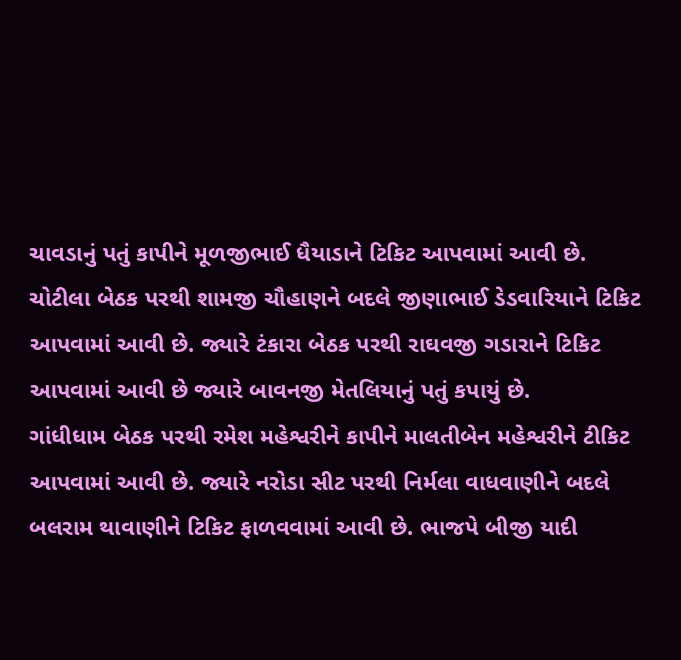ચાવડાનું પતું કાપીને મૂળજીભાઈ ધૈયાડાને ટિકિટ આપવામાં આવી છે.
ચોટીલા બેઠક પરથી શામજી ચૌહાણને બદલે જીણાભાઈ ડેડવારિયાને ટિકિટ આપવામાં આવી છે. જ્યારે ટંકારા બેઠક પરથી રાઘવજી ગડારાને ટિકિટ આપવામાં આવી છે જ્યારે બાવનજી મેતલિયાનું પતું કપાયું છે.
ગાંધીધામ બેઠક પરથી રમેશ મહેશ્વરીને કાપીને માલતીબેન મહેશ્વરીને ટીકિટ આપવામાં આવી છે. જ્યારે નરોડા સીટ પરથી નિર્મલા વાધવાણીને બદલે બલરામ થાવાણીને ટિકિટ ફાળવવામાં આવી છે. ભાજપે બીજી યાદી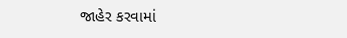જાહેર કરવામાં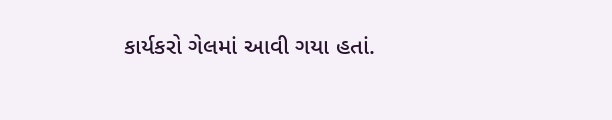કાર્યકરો ગેલમાં આવી ગયા હતાં.